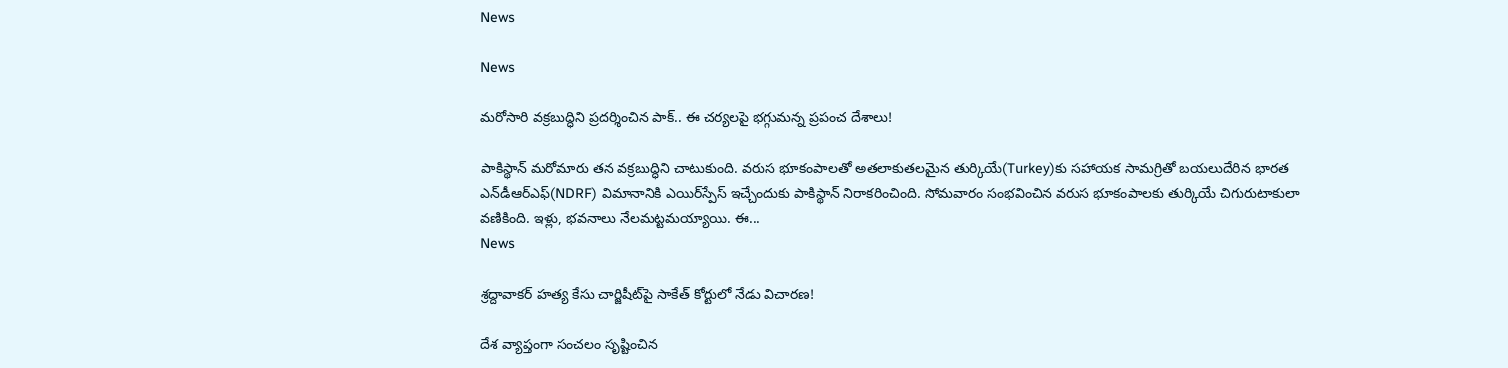News

News

మరోసారి వక్రబుద్ధిని ప్రదర్శించిన పాక్‌.. ఈ చర్యలపై భగ్గుమన్న ప్రపంచ దేశాలు!

పాకిస్థాన్ మరోమారు తన వక్రబుద్ధిని చాటుకుంది. వరుస భూకంపాలతో అతలాకుతలమైన తుర్కియే(Turkey)కు సహాయక సామగ్రితో బయలుదేరిన భారత ఎన్‌డీఆర్ఎఫ్(NDRF) విమానానికి ఎయిర్‌స్పేస్ ఇచ్చేందుకు పాకిస్థాన్ నిరాకరించింది. సోమవారం సంభవించిన వరుస భూకంపాలకు తుర్కియే చిగురుటాకులా వణికింది. ఇళ్లు, భవనాలు నేలమట్టమయ్యాయి. ఈ...
News

శ్రద్దావాకర్‌ హత్య కేసు చార్జిషీట్‌పై సాకేత్ కోర్టులో నేడు విచారణ!

దేశ వ్యాప్తంగా సంచలం సృష్టించిన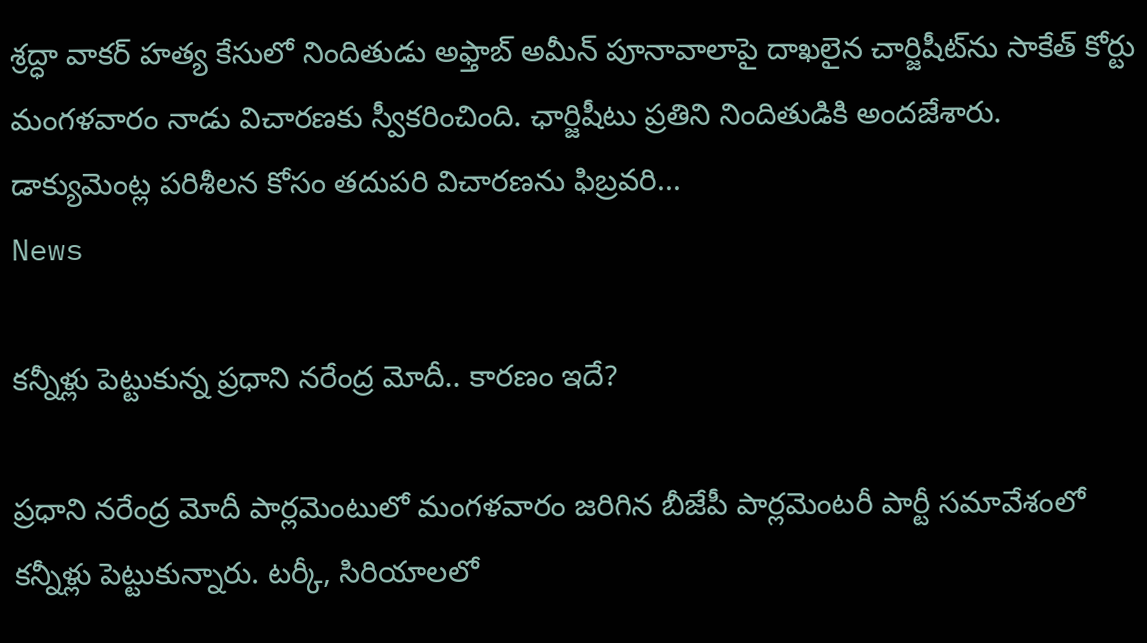శ్రద్ధా వాకర్ హత్య కేసులో నిందితుడు అఫ్తాబ్ అమీన్ పూనావాలాపై దాఖలైన చార్జిషీట్‌ను సాకేత్ కోర్టు మంగళవారం నాడు విచారణకు స్వీకరించింది. ఛార్జిషీటు ప్రతిని నిందితుడికి అందజేశారు. డాక్యుమెంట్ల పరిశీలన కోసం తదుపరి విచారణను ఫిబ్రవరి...
News

కన్నీళ్లు పెట్టుకున్న ప్రధాని నరేంద్ర మోదీ.. కారణం ఇదే?

ప్రధాని నరేంద్ర మోదీ పార్లమెంటులో మంగళవారం జరిగిన బీజేపీ పార్లమెంటరీ పార్టీ సమావేశంలో కన్నీళ్లు పెట్టుకున్నారు. టర్కీ, సిరియాలలో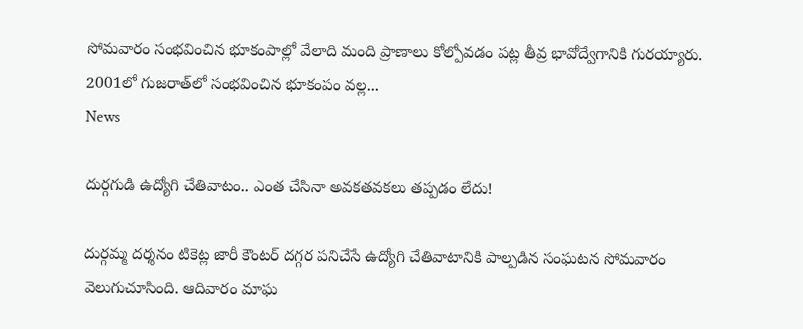సోమవారం సంభవించిన భూకంపాల్లో వేలాది మంది ప్రాణాలు కోల్పోవడం పట్ల తీవ్ర భావోద్వేగానికి గురయ్యారు. 2001లో గుజరాత్‌లో సంభవించిన భూకంపం వల్ల...
News

దుర్గగుడి ఉద్యోగి చేతివాటం.. ఎంత చేసినా అవకతవకలు తప్పడం లేదు!

దుర్గమ్మ దర్శనం టికెట్ల జారీ కౌంటర్‌ దగ్గర పనిచేసే ఉద్యోగి చేతివాటానికి పాల్పడిన సంఘటన సోమవారం వెలుగుచూసింది. ఆదివారం మాఘ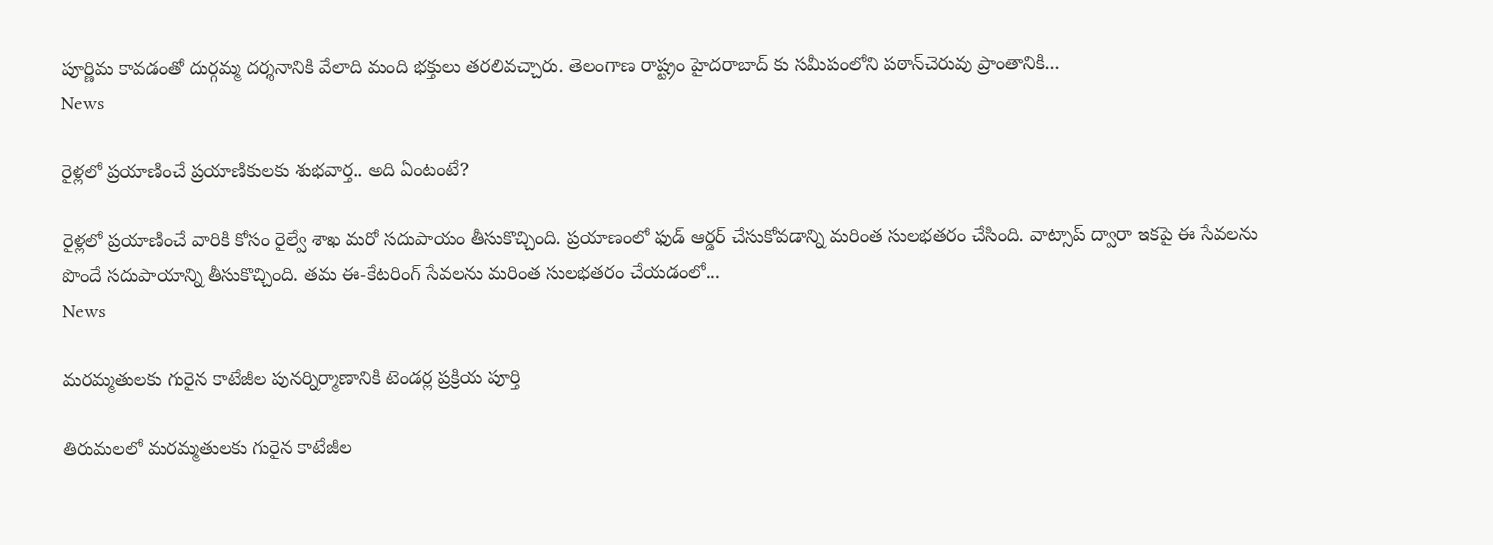పూర్ణిమ కావడంతో దుర్గమ్మ దర్శనానికి వేలాది మంది భక్తులు తరలివచ్చారు. తెలంగాణ రాష్ట్రం హైదరాబాద్ కు సమీపంలోని పఠాన్‌చెరువు ప్రాంతానికి...
News

రైళ్లలో ప్రయాణించే ప్రయాణికులకు శుభవార్త.. అది ఏంటంటే?

రైళ్లలో ప్రయాణించే వారికి కోసం రైల్వే శాఖ మరో సదుపాయం తీసుకొచ్చింది. ప్రయాణంలో ఫుడ్‌ ఆర్డర్‌ చేసుకోవడాన్ని మరింత సులభతరం చేసింది. వాట్సాప్‌ ద్వారా ఇకపై ఈ సేవలను పొందే సదుపాయాన్ని తీసుకొచ్చింది. తమ ఈ-కేటరింగ్‌ సేవలను మరింత సులభతరం చేయడంలో...
News

మరమ్మతులకు గురైన కాటేజీల పునర్నిర్మాణానికి టెండర్ల ప్రక్రియ పూర్తి

తిరుమలలో మరమ్మతులకు గురైన కాటేజీల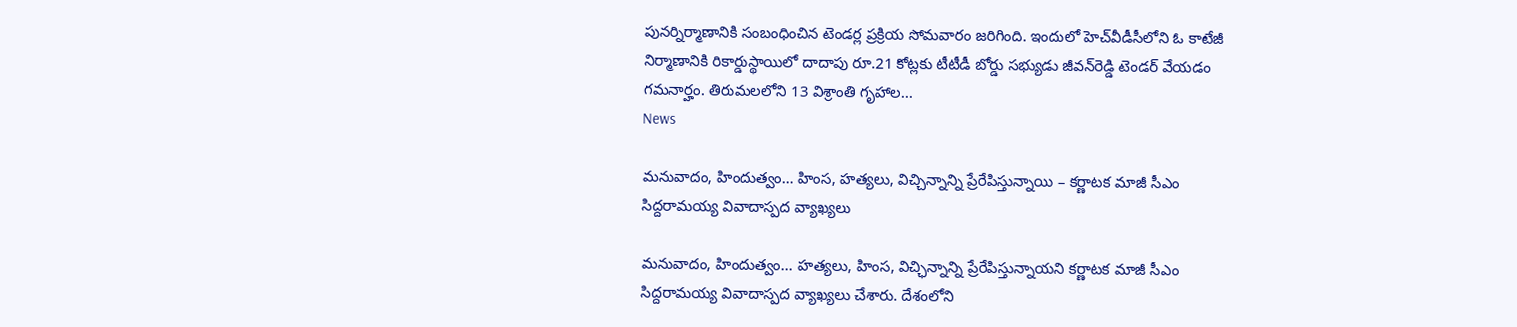పునర్నిర్మాణానికి సంబంధించిన టెండర్ల ప్రక్రియ సోమవారం జరిగింది. ఇందులో హెచ్‌వీడీసీలోని ఓ కాటేజీ నిర్మాణానికి రికార్డుస్థాయిలో దాదాపు రూ.21 కోట్లకు టీటీడీ బోర్డు సభ్యుడు జీవన్‌రెడ్డి టెండర్‌ వేయడం గమనార్హం. తిరుమలలోని 13 విశ్రాంతి గృహాల...
News

మనువాదం, హిందుత్వం… హింస, హత్యలు, విచ్చిన్నాన్ని ప్రేరేపిస్తున్నాయి – కర్ణాటక మాజీ సీఎం సిద్దరామయ్య వివాదాస్పద వ్యాఖ్యలు

మనువాదం, హిందుత్వం... హత్యలు, హింస, విచ్ఛిన్నాన్ని ప్రేరేపిస్తున్నాయని కర్ణాటక మాజీ సీఎం సిద్దరామయ్య వివాదాస్పద వ్యాఖ్యలు చేశారు. దేశంలోని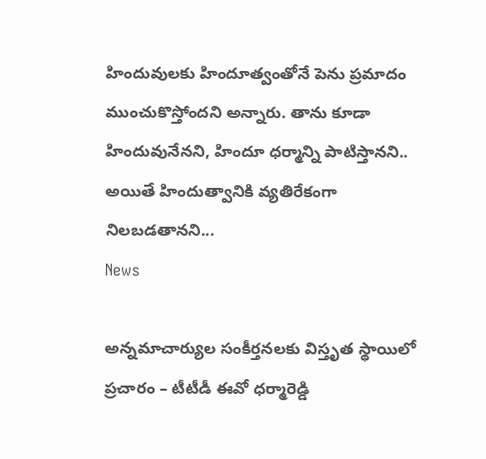హిందువులకు హిందూత్వంతోనే పెను ప్రమాదం ముంచుకొస్తోందని అన్నారు. తాను కూడా హిందువునేనని, హిందూ ధర్మాన్ని పాటిస్తానని.. అయితే హిందుత్వానికి వ్యతిరేకంగా నిలబడతానని...
News

అన్నమాచార్యుల సంకీర్తనలకు విస్తృత స్థాయిలో ప్రచారం – టీటీడీ ఈవో ధర్మారెడ్డి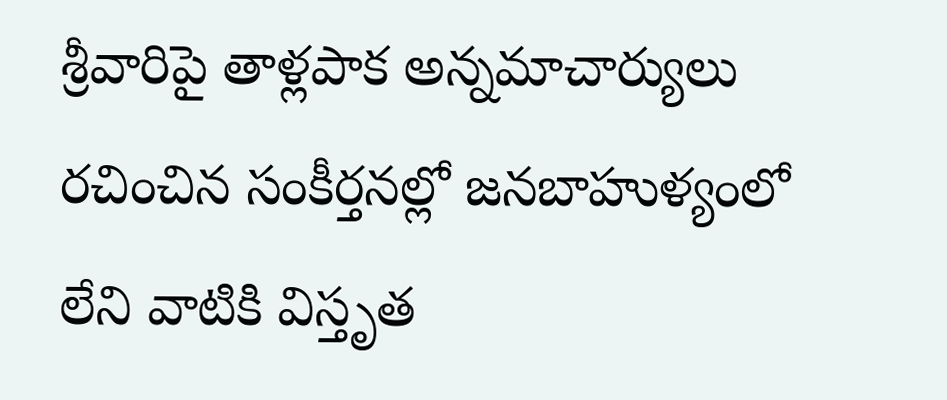శ్రీవారిపై తాళ్లపాక అన్నమాచార్యులు రచించిన సంకీర్తనల్లో జనబాహుళ్యంలో లేని వాటికి విస్తృత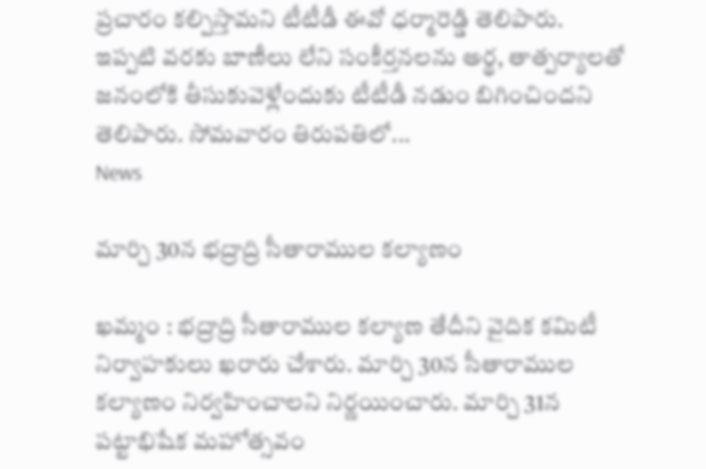ప్రచారం కల్పిస్తామని టీటీడీ ఈవో ధర్మారెడ్డి తెలిపారు. ఇప్పటి వరకు బాణీలు లేని సంకీర్తనలను అర్థ, తాత్పర్యాలతో జనంలోకి తీసుకువెళ్లేందుకు టీటీడీ నడుం బిగించిందని తెలిపారు. సోమవారం తిరుపతిలో...
News

మార్చి 30న భద్రాద్రి సీతారాముల కల్యాణం

ఖమ్మం : భద్రాద్రి సీతారాముల కల్యాణ తేదీని వైదిక కమిటీ నిర్వాహకులు ఖరారు చేశారు. మార్చి 30న సీతారాముల కల్యాణం నిర్వహించాలని నిర్ణయించారు. మార్చి 31న పట్టాభిషేక మహోత్సవం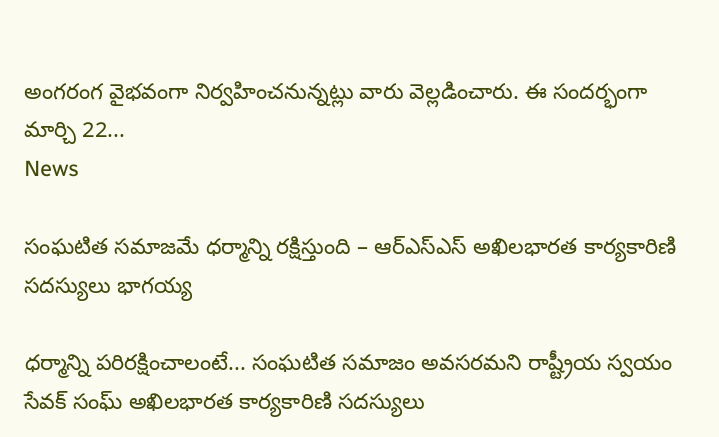అంగరంగ వైభవంగా నిర్వహించనున్నట్లు వారు వెల్లడించారు. ఈ సందర్భంగా మార్చి 22...
News

సంఘటిత సమాజమే ధర్మాన్ని రక్షిస్తుంది – ఆర్‌ఎస్‌ఎస్‌ అఖిలభారత కార్యకారిణి సదస్యులు భాగయ్య

ధర్మాన్ని పరిరక్షించాలంటే... సంఘటిత సమాజం అవసరమని రాష్ట్రీయ స్వయం సేవక్ సంఘ్‌ అఖిలభారత కార్యకారిణి సదస్యులు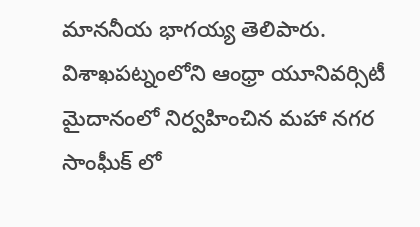మాననీయ భాగయ్య తెలిపారు. విశాఖపట్నంలోని ఆంధ్రా యూనివర్సిటీ మైదానంలో నిర్వహించిన మహా నగర సాంఘీక్ లో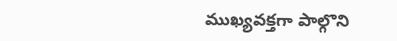ముఖ్యవక్తగా పాల్గొని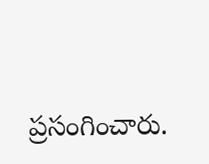ప్రసంగించారు.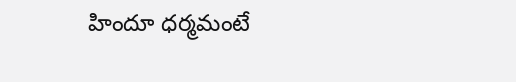హిందూ ధర్మమంటే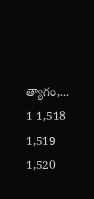త్యాగం,...
1 1,518 1,519 1,520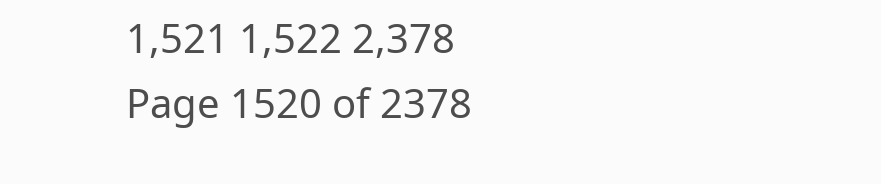1,521 1,522 2,378
Page 1520 of 2378